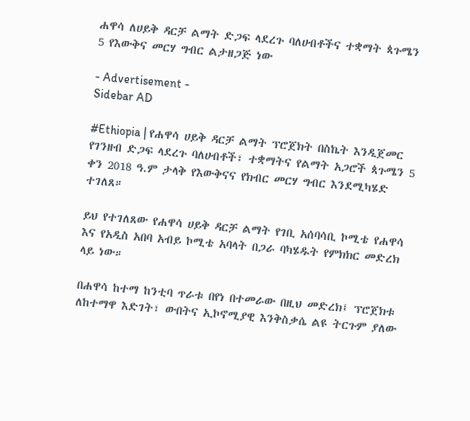ሐዋሳ ለሀይቅ ዳርቻ ልማት ድጋፍ ላደረጉ ባለሀብቶችና ተቋማት ጳጉሜን 5 የእውቅና መርሃ ግብር ልታዘጋጅ ነው

- Advertisement -
Sidebar AD

#Ethiopia | የሐዋሳ ሀይቅ ዳርቻ ልማት ፕሮጀክት በስኬት እንዲጀመር የገንዘብ ድጋፍ ላደረጉ ባለሀብቶች፣ ተቋማትና የልማት አጋሮች ጳጉሜን 5 ቀን 2018 ዓ.ም ታላቅ የእውቅናና የክብር መርሃ ግብር እንደሚካሄድ ተገለጸ።

ይህ የተገለጸው የሐዋሳ ሀይቅ ዳርቻ ልማት የገቢ አሰባሳቢ ኮሚቴ የሐዋሳ እና የአዲስ አበባ አብይ ኮሚቴ አባላት በጋራ ባካሄዱት የምክክር መድረክ ላይ ነው።

በሐዋሳ ከተማ ከንቲባ ጥራቱ በየነ በተመራው በዚህ መድረክ፤ ፕሮጀክቱ ለከተማዋ እድገት፣ ውበትና ኢኮኖሚያዊ እንቅስቃሴ ልዩ ትርጉም ያለው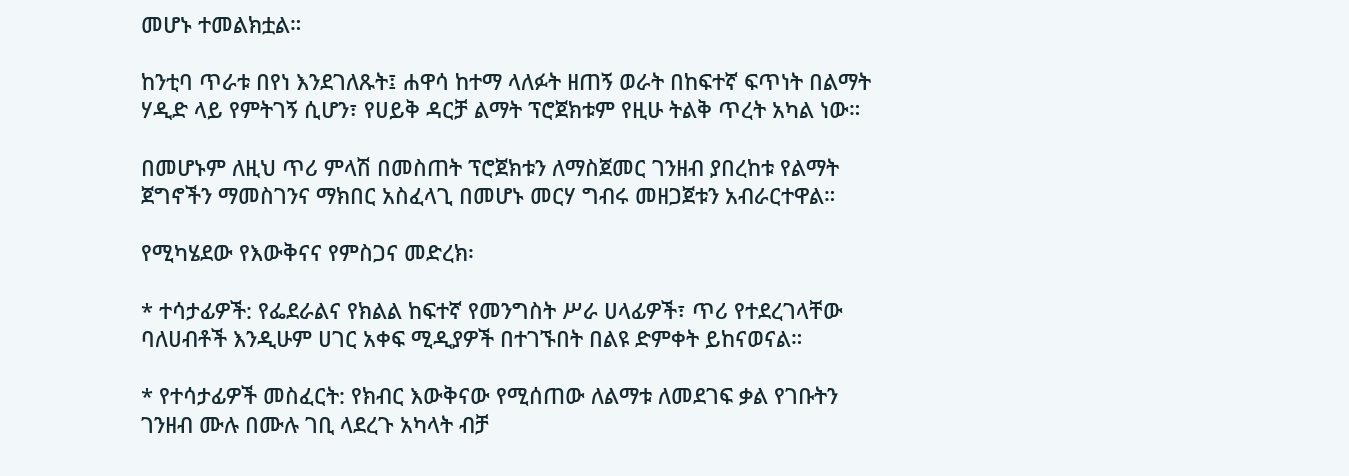መሆኑ ተመልክቷል።

ከንቲባ ጥራቱ በየነ እንደገለጹት፤ ሐዋሳ ከተማ ላለፉት ዘጠኝ ወራት በከፍተኛ ፍጥነት በልማት ሃዲድ ላይ የምትገኝ ሲሆን፣ የሀይቅ ዳርቻ ልማት ፕሮጀክቱም የዚሁ ትልቅ ጥረት አካል ነው።

በመሆኑም ለዚህ ጥሪ ምላሽ በመስጠት ፕሮጀክቱን ለማስጀመር ገንዘብ ያበረከቱ የልማት ጀግኖችን ማመስገንና ማክበር አስፈላጊ በመሆኑ መርሃ ግብሩ መዘጋጀቱን አብራርተዋል።

የሚካሄደው የእውቅናና የምስጋና መድረክ፡

* ተሳታፊዎች: የፌደራልና የክልል ከፍተኛ የመንግስት ሥራ ሀላፊዎች፣ ጥሪ የተደረገላቸው ባለሀብቶች እንዲሁም ሀገር አቀፍ ሚዲያዎች በተገኙበት በልዩ ድምቀት ይከናወናል።

* የተሳታፊዎች መስፈርት: የክብር እውቅናው የሚሰጠው ለልማቱ ለመደገፍ ቃል የገቡትን ገንዘብ ሙሉ በሙሉ ገቢ ላደረጉ አካላት ብቻ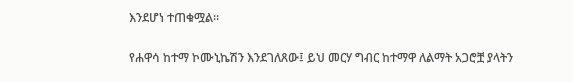እንደሆነ ተጠቁሟል።

የሐዋሳ ከተማ ኮሙኒኬሽን እንደገለጸው፤ ይህ መርሃ ግብር ከተማዋ ለልማት አጋሮቿ ያላትን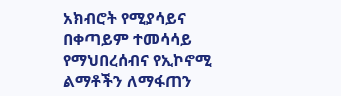አክብሮት የሚያሳይና በቀጣይም ተመሳሳይ የማህበረሰብና የኢኮኖሚ ልማቶችን ለማፋጠን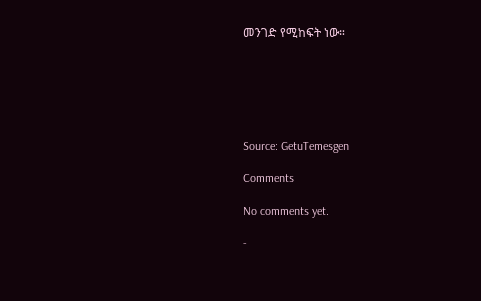መንገድ የሚከፍት ነው።






Source: GetuTemesgen

Comments

No comments yet.

-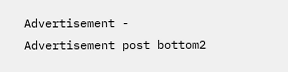Advertisement -
Advertisement post bottom2